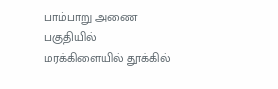பாம்பாறு அணை பகுதியில் மரக்கிளையில் தூக்கில்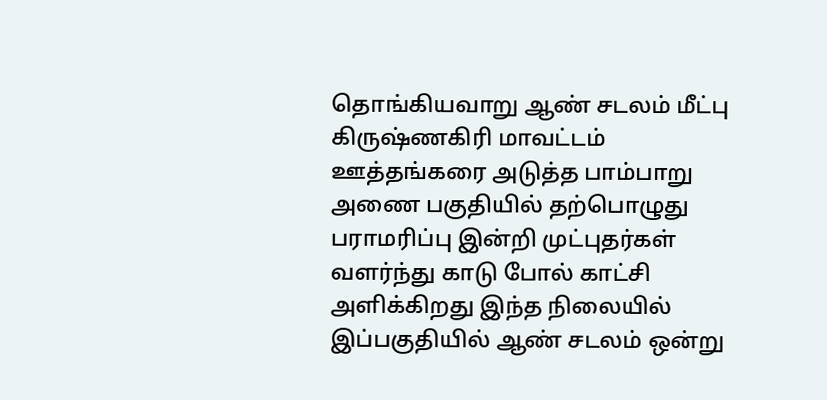தொங்கியவாறு ஆண் சடலம் மீட்பு கிருஷ்ணகிரி மாவட்டம் ஊத்தங்கரை அடுத்த பாம்பாறு அணை பகுதியில் தற்பொழுது பராமரிப்பு இன்றி முட்புதர்கள் வளர்ந்து காடு போல் காட்சி அளிக்கிறது இந்த நிலையில் இப்பகுதியில் ஆண் சடலம் ஒன்று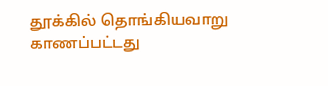தூக்கில் தொங்கியவாறு காணப்பட்டது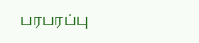பரபரப்பு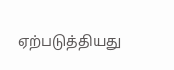ஏற்படுத்தியது